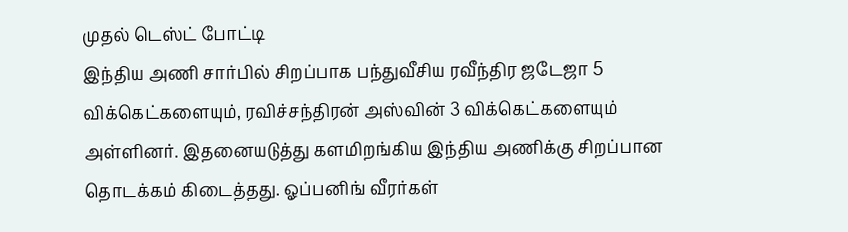முதல் டெஸ்ட் போட்டி
இந்திய அணி சார்பில் சிறப்பாக பந்துவீசிய ரவீந்திர ஜடேஜா 5 விக்கெட்களையும், ரவிச்சந்திரன் அஸ்வின் 3 விக்கெட்களையும் அள்ளினர். இதனையடுத்து களமிறங்கிய இந்திய அணிக்கு சிறப்பான தொடக்கம் கிடைத்தது. ஓப்பனிங் வீரர்கள்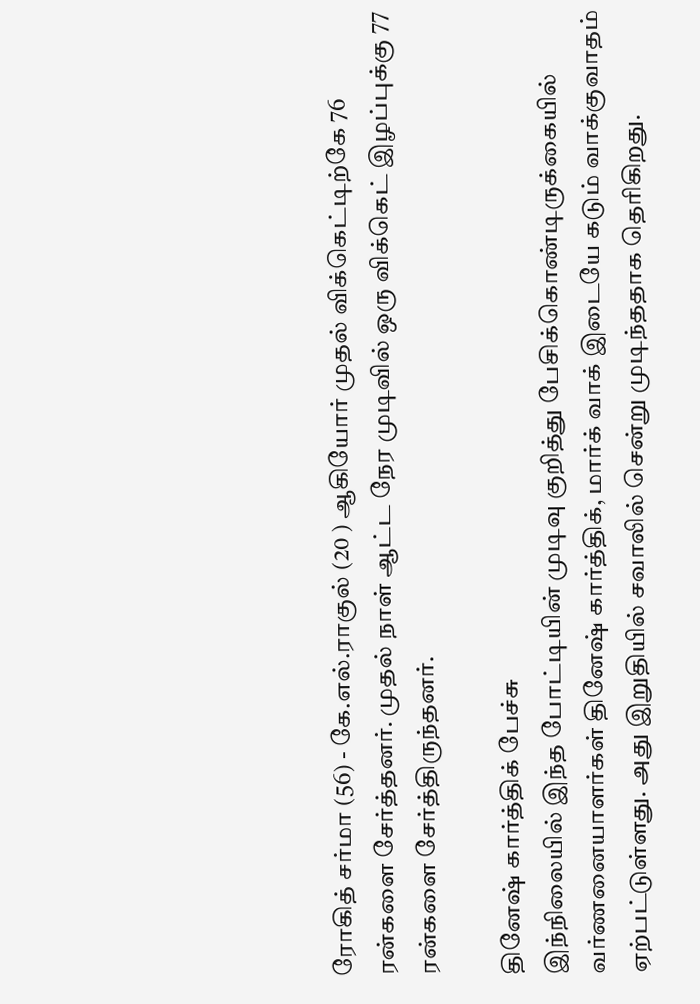ரோகித் சர்மா (56) - கே.எல்.ராகுல் (20 ) ஆகியோர் முதல் விக்கெட்டிற்கே 76 ரன்களை சேர்த்தனர். முதல் நாள் ஆட்ட நேர முடிவில் ஒரு விக்கெட் இழப்புக்கு 77 ரன்களை சேர்த்திருந்தனர்.

தினேஷ் கார்த்திக் பேச்சு
இந்நிலையில் இந்த போட்டியின் முடிவு குறித்து பேசிக்கொண்டிருக்கையில் வர்ணனையாளர்கள் தினேஷ் கார்த்திக், மார்க் வாக் இடையே கடும் வாக்குவாதம் ஏற்பட்டுள்ளது. அது இறுதியில் சவாலில் சென்று முடிந்ததாக தெரிகிறது.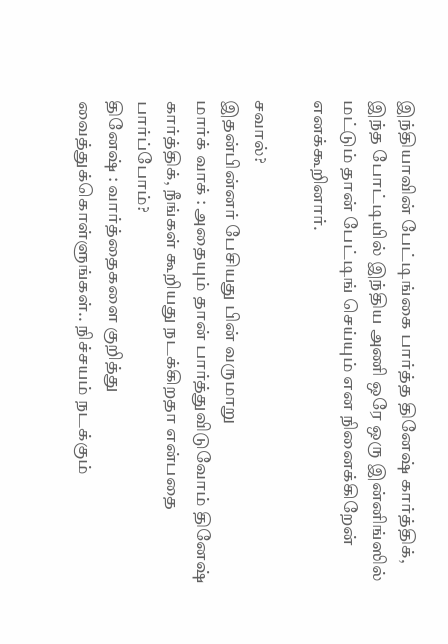இந்தியாவின் பேட்டிங்கை பார்த்த தினேஷ் கார்த்திக், இந்த போட்டியில் இந்திய அணி ஒரே ஒரு இன்னிங்ஸில் மட்டும் தான் பேட்டிங் செய்யும் என நினைக்கிறேன் எனக்கூறினார்.

சவால்?
இதன்பின்னர் பேசியது பின் வருமாறு
மார்க் வாக் : அதையும் தான் பார்த்துவிடுவோம் தினேஷ் கார்த்திக், நீங்கள் கூறியது நடக்கிறதா என்பதை பார்ப்போம்?
தினேஷ் : வார்த்தைகளை குறித்து வைத்துக்கொள்ளுங்கள்.. நிச்சயம் நடக்கும்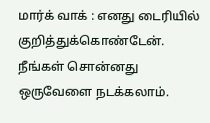மார்க் வாக் : எனது டைரியில் குறித்துக்கொண்டேன். நீங்கள் சொன்னது ஒருவேளை நடக்கலாம்.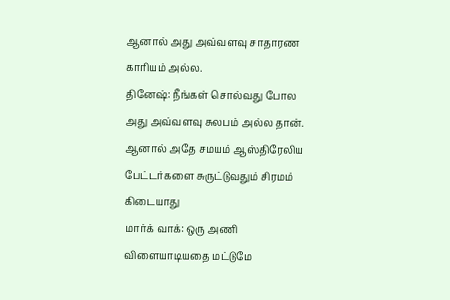ஆனால் அது அவ்வளவு சாதாரண காரியம் அல்ல.
தினேஷ்: நீங்கள் சொல்வது போல அது அவ்வளவு சுலபம் அல்ல தான். ஆனால் அதே சமயம் ஆஸ்திரேலிய பேட்டர்களை சுருட்டுவதும் சிரமம் கிடையாது
மார்க் வாக்: ஒரு அணி விளையாடியதை மட்டுமே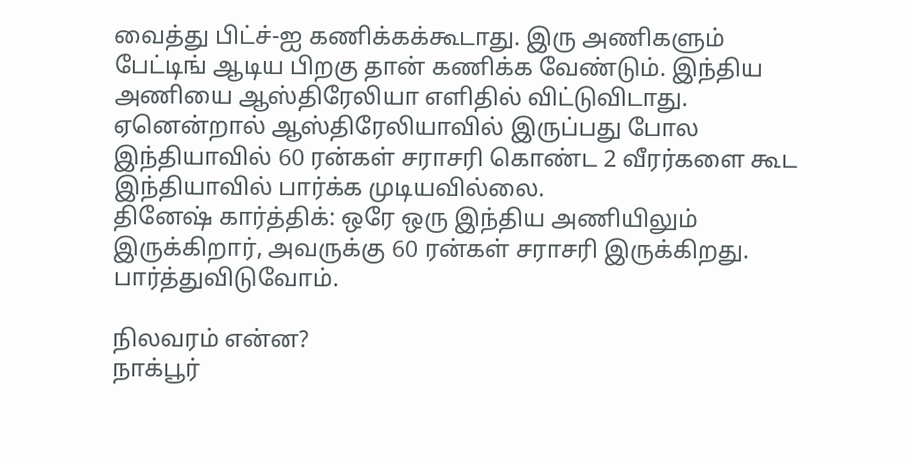வைத்து பிட்ச்-ஐ கணிக்கக்கூடாது. இரு அணிகளும் பேட்டிங் ஆடிய பிறகு தான் கணிக்க வேண்டும். இந்திய அணியை ஆஸ்திரேலியா எளிதில் விட்டுவிடாது. ஏனென்றால் ஆஸ்திரேலியாவில் இருப்பது போல இந்தியாவில் 60 ரன்கள் சராசரி கொண்ட 2 வீரர்களை கூட இந்தியாவில் பார்க்க முடியவில்லை.
தினேஷ் கார்த்திக்: ஒரே ஒரு இந்திய அணியிலும் இருக்கிறார், அவருக்கு 60 ரன்கள் சராசரி இருக்கிறது. பார்த்துவிடுவோம்.

நிலவரம் என்ன?
நாக்பூர்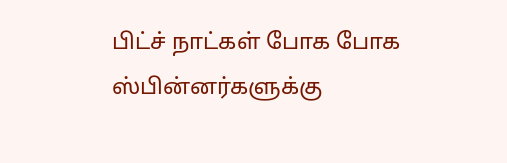பிட்ச் நாட்கள் போக போக ஸ்பின்னர்களுக்கு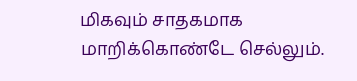மிகவும் சாதகமாக மாறிக்கொண்டே செல்லும்.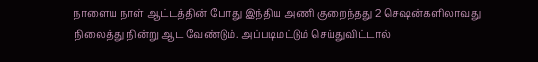நாளைய நாள் ஆட்டத்தின் போது இந்திய அணி குறைந்தது 2 செஷன்களிலாவது நிலைத்து நின்று ஆட வேண்டும். அப்படிமட்டும் செய்துவிட்டால்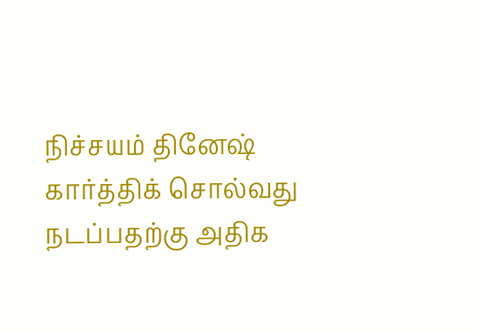நிச்சயம் தினேஷ் கார்த்திக் சொல்வது நடப்பதற்கு அதிக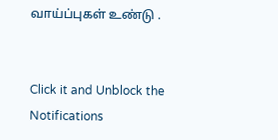வாய்ப்புகள் உண்டு .


Click it and Unblock the Notifications